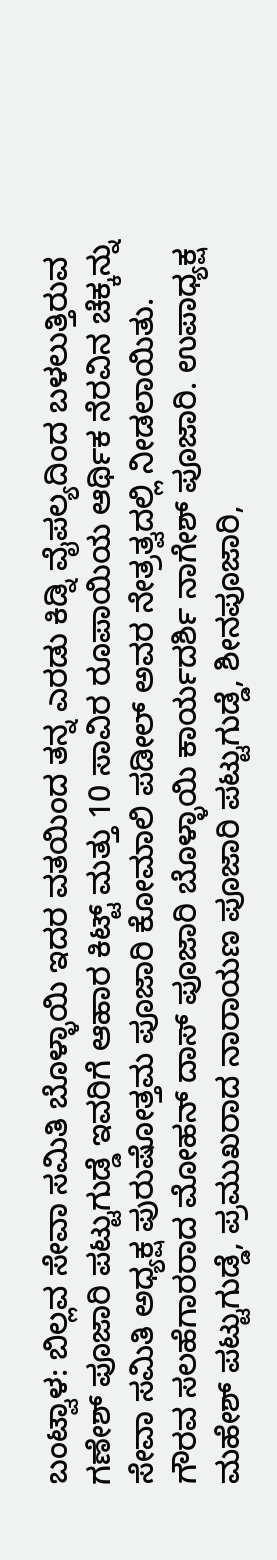ಬಂಟ್ವಾಳ: ಬಿಲ್ಲವ ಸೇವಾ ಸಮಿತಿ ಬೊಳ್ಳಾಯಿ ಇದರ ವತಯಿಂದ ತನ್ನ ಎರಡು ಕಿಡ್ನಿ ವೈಪಲ್ಯದಿಂದ ಬಳಲುತ್ತಿರುವ ಗಣೇಶ್ ಪೂಜಾರಿ ಪಟ್ಟುಗುಡ್ಡೆ ಇವರಿಗೆ ಆಹಾರ ಕಿಟ್ಟ್ ಮತ್ತು 10 ಸಾವಿರ ರೂಪಾಯಿಯ ಆರ್ಥಿಕ ನೆರವಿನ ಚೆಕ್ಕನ್ನು ಸೇವಾ ಸಮಿತಿ ಅಧ್ಯಕ್ಷ ಪುರುಷೋತ್ತಮ ಪೂಜಾರಿ ಕೋಮಾಲಿ ಪಡೀಲ್ ಅವರ ನೇತ್ರತ್ವದಲ್ಲಿ ನೀಡಲಾಯಿತು. ಗೌರವ ಸಲಹೆಗಾರರಾದ ಮೋಹನ್ ದಾಸ್ ಪೂಜಾರಿ ಬೊಳ್ಳಾಯಿ ಕಾರ್ಯದರ್ಶಿ ನಾಗೇಶ್ ಪೂಜಾರಿ. ಉಪಾಧ್ಯಕ್ಷ ಮಹೇಶ್ ಪಟ್ಟುಗುಡ್ಡೆ, ಪ್ರಮುಖರಾದ ನಾರಾಯಣ ಪೂಜಾರಿ ಪಟ್ಟುಗುಡ್ಡೆ, ಶೀನಪೂಜಾರಿ,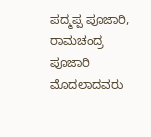ಪದ್ಮಪ್ಪ ಪೂಜಾರಿ, ರಾಮಚಂದ್ರ ಪೂಜಾರಿ ಮೊದಲಾದವರು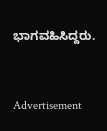ಭಾಗವಹಿಸಿದ್ದರು.


Advertisement